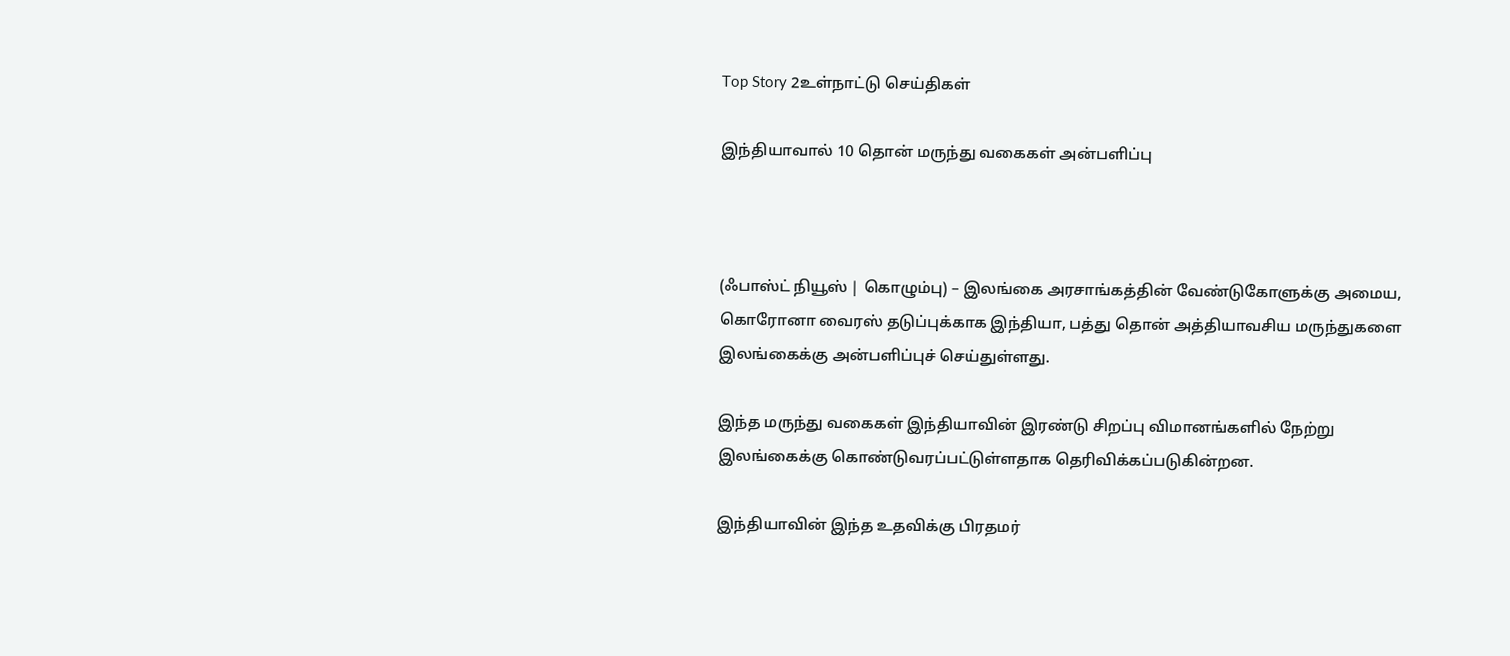Top Story 2உள்நாட்டு செய்திகள்

இந்தியாவால் 10 தொன் மருந்து வகைகள் அன்பளிப்பு



(ஃபாஸ்ட் நியூஸ் | கொழும்பு) – இலங்கை அரசாங்கத்தின் வேண்டுகோளுக்கு அமைய, கொரோனா வைரஸ் தடுப்புக்காக இந்தியா, பத்து தொன் அத்தியாவசிய மருந்துகளை இலங்கைக்கு அன்பளிப்புச் செய்துள்ளது.

இந்த மருந்து வகைகள் இந்தியாவின் இரண்டு சிறப்பு விமானங்களில் நேற்று இலங்கைக்கு கொண்டுவரப்பட்டுள்ளதாக தெரிவிக்கப்படுகின்றன.

இந்தியாவின் இந்த உதவிக்கு பிரதமர்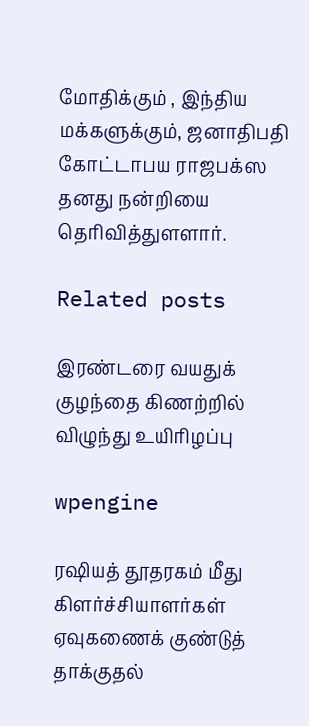மோதிக்கும் , இந்திய மக்களுக்கும், ஜனாதிபதி கோட்டாபய ராஜபக்ஸ தனது நன்றியை தெரிவித்துளளார்.

Related posts

இரண்டரை வயதுக் குழந்தை கிணற்றில் விழுந்து உயிரிழப்பு

wpengine

ரஷியத் தூதரகம் மீது கிளர்ச்சியாளர்கள் ஏவுகணைக் குண்டுத் தாக்குதல்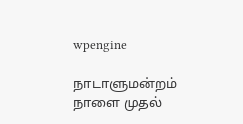wpengine

நாடாளுமன்றம் நாளை முதல்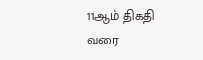11ஆம் திகதி வரை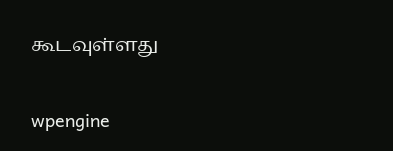கூடவுள்ளது

wpengine